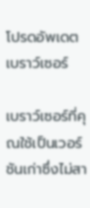โปรดอัพเดตเบราว์เซอร์

เบราว์เซอร์ที่คุณใช้เป็นเวอร์ชันเก่าซึ่งไม่สา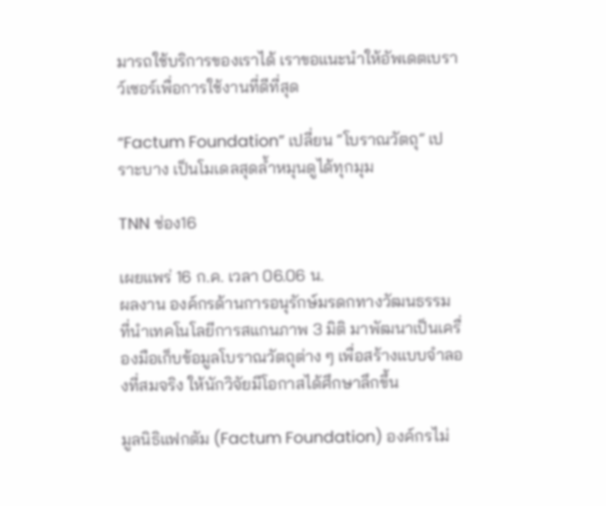มารถใช้บริการของเราได้ เราขอแนะนำให้อัพเดตเบราว์เซอร์เพื่อการใช้งานที่ดีที่สุด

“Factum Foundation” เปลี่ยน “โบราณวัตถุ” เปราะบาง เป็นโมเดลสุดล้ำหมุนดูได้ทุกมุม

TNN ช่อง16

เผยแพร่ 16 ก.ค. เวลา 06.06 น.
ผลงาน องค์กรด้านการอนุรักษ์มรดกทางวัฒนธรรม ที่นำเทคโนโลยีการสแกนภาพ 3 มิติ มาพัฒนาเป็นเครื่องมือเก็บข้อมูลโบราณวัตถุต่าง ๆ เพื่อสร้างแบบจำลองที่สมจริง ให้นักวิจัยมีโอกาสได้ศึกษาลึกขึ้น

มูลนิธิแฟกตัม (Factum Foundation) องค์กรไม่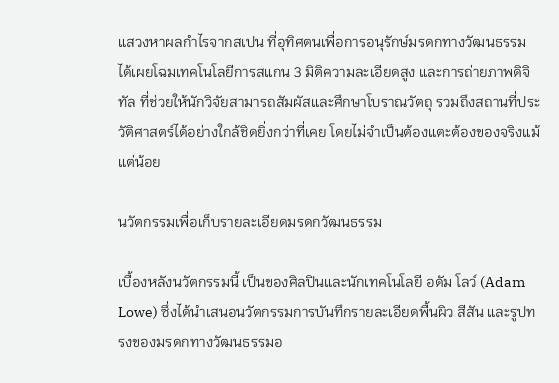แสวงหาผลกำไรจากสเปน ที่อุทิศตนเพื่อการอนุรักษ์มรดกทางวัฒนธรรม ได้เผยโฉมเทคโนโลยีการสแกน 3 มิติความละเอียดสูง และการถ่ายภาพดิจิทัล ที่ช่วยให้นักวิจัยสามารถสัมผัสและศึกษาโบราณวัตถุ รวมถึงสถานที่ประวัติศาสตร์ได้อย่างใกล้ชิดยิ่งกว่าที่เคย โดยไม่จำเป็นต้องแตะต้องของจริงแม้แต่น้อย

นวัตกรรมเพื่อเก็บรายละเอียดมรดกวัฒนธรรม

เบื้องหลังนวัตกรรมนี้ เป็นของศิลปินและนักเทคโนโลยี อดัม โลว์ (Adam Lowe) ซึ่งได้นำเสนอนวัตกรรมการบันทึกรายละเอียดพื้นผิว สีสัน และรูปทรงของมรดกทางวัฒนธรรมอ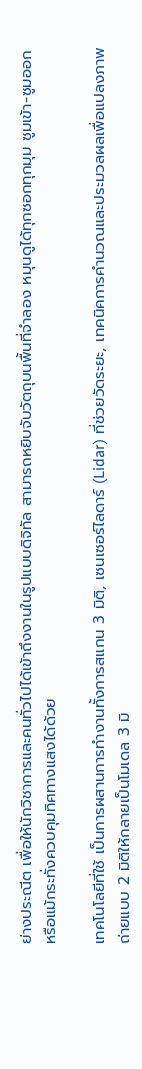ย่างประณีต เพื่อให้นักวิชาการและคนทั่วไปได้เข้าถึงงานในรูปแบบดิจิทัล สามารถหยิบจับวัตถุบนพื้นที่จำลอง หมุนดูได้ทุกซอกทุกมุม ซูมเข้า-ซูมออก หรือแม้กระทั่งควบคุมทิศทางแสงได้ด้วย

เทคโนโลยีที่ใช้ เป็นการผสานการทำงานทั้งการสแกน 3 มิติ, เซนเซอร์ไลดาร์ (Lidar) ที่ช่วยวัดระยะ, เทคนิคการคำนวณและประมวลผลเพื่อแปลงภาพถ่ายแบบ 2 มิติให้กลายเป็นโมเดล 3 มิ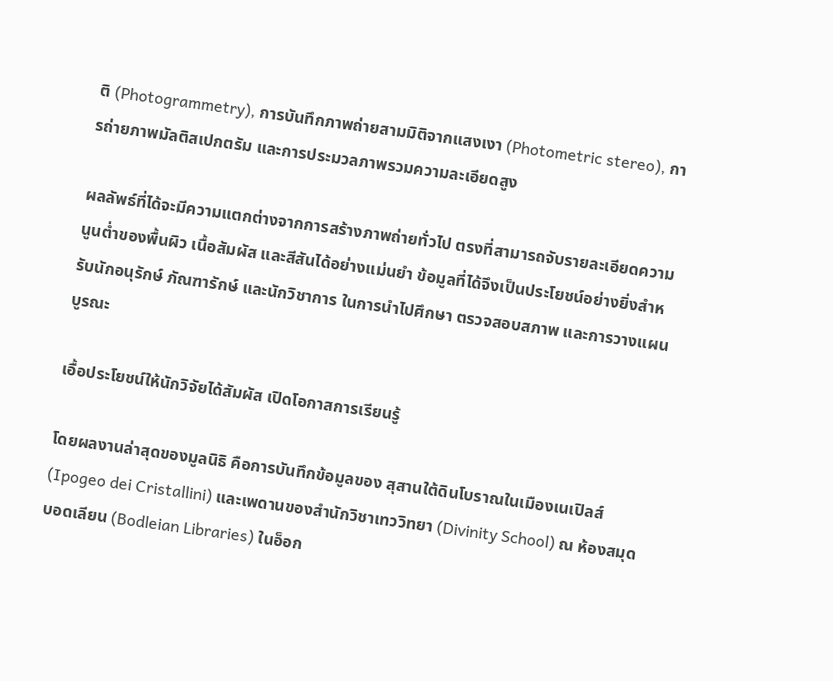ติ (Photogrammetry), การบันทึกภาพถ่ายสามมิติจากแสงเงา (Photometric stereo), การถ่ายภาพมัลติสเปกตรัม และการประมวลภาพรวมความละเอียดสูง

ผลลัพธ์ที่ได้จะมีความแตกต่างจากการสร้างภาพถ่ายทั่วไป ตรงที่สามารถจับรายละเอียดความนูนต่ำของพื้นผิว เนื้อสัมผัส และสีสันได้อย่างแม่นยำ ข้อมูลที่ได้จึงเป็นประโยชน์อย่างยิ่งสำหรับนักอนุรักษ์ ภัณฑารักษ์ และนักวิชาการ ในการนำไปศึกษา ตรวจสอบสภาพ และการวางแผนบูรณะ

เอื้อประโยชน์ให้นักวิจัยได้สัมผัส เปิดโอกาสการเรียนรู้

โดยผลงานล่าสุดของมูลนิธิ คือการบันทึกข้อมูลของ สุสานใต้ดินโบราณในเมืองเนเปิลส์ (Ipogeo dei Cristallini) และเพดานของสำนักวิชาเทววิทยา (Divinity School) ณ ห้องสมุดบอดเลียน (Bodleian Libraries) ในอ็อก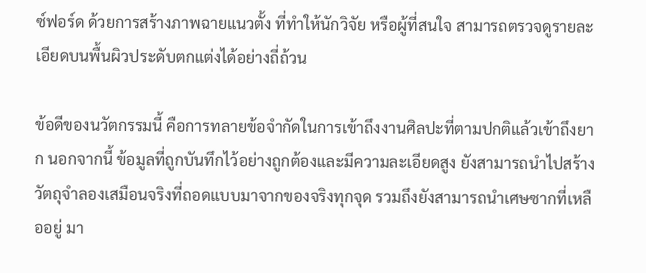ซ์ฟอร์ด ด้วยการสร้างภาพฉายแนวตั้ง ที่ทำให้นักวิจัย หรือผู้ที่สนใจ สามารถตรวจดูรายละเอียดบนพื้นผิวประดับตกแต่งได้อย่างถี่ถ้วน

ข้อดีของนวัตกรรมนี้ คือการทลายข้อจำกัดในการเข้าถึงงานศิลปะที่ตามปกติแล้วเข้าถึงยาก นอกจากนี้ ข้อมูลที่ถูกบันทึกไว้อย่างถูกต้องและมีความละเอียดสูง ยังสามารถนำไปสร้างวัตถุจำลองเสมือนจริงที่ถอดแบบมาจากของจริงทุกจุด รวมถึงยังสามารถนำเศษซากที่เหลืออยู่ มา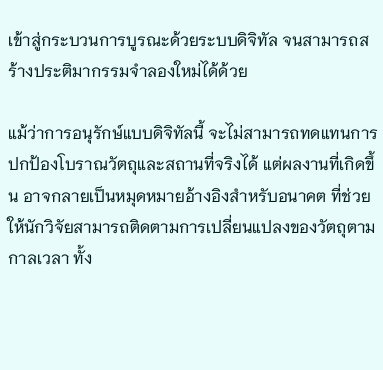เข้าสู่กระบวนการบูรณะด้วยระบบดิจิทัล จนสามารถสร้างประติมากรรมจำลองใหม่ได้ด้วย

แม้ว่าการอนุรักษ์แบบดิจิทัลนี้ จะไม่สามารถทดแทนการปกป้องโบราณวัตถุและสถานที่จริงได้ แต่ผลงานที่เกิดขึ้น อาจกลายเป็นหมุดหมายอ้างอิงสำหรับอนาคต ที่ช่วยให้นักวิจัยสามารถติดตามการเปลี่ยนแปลงของวัตถุตามกาลเวลา ทั้ง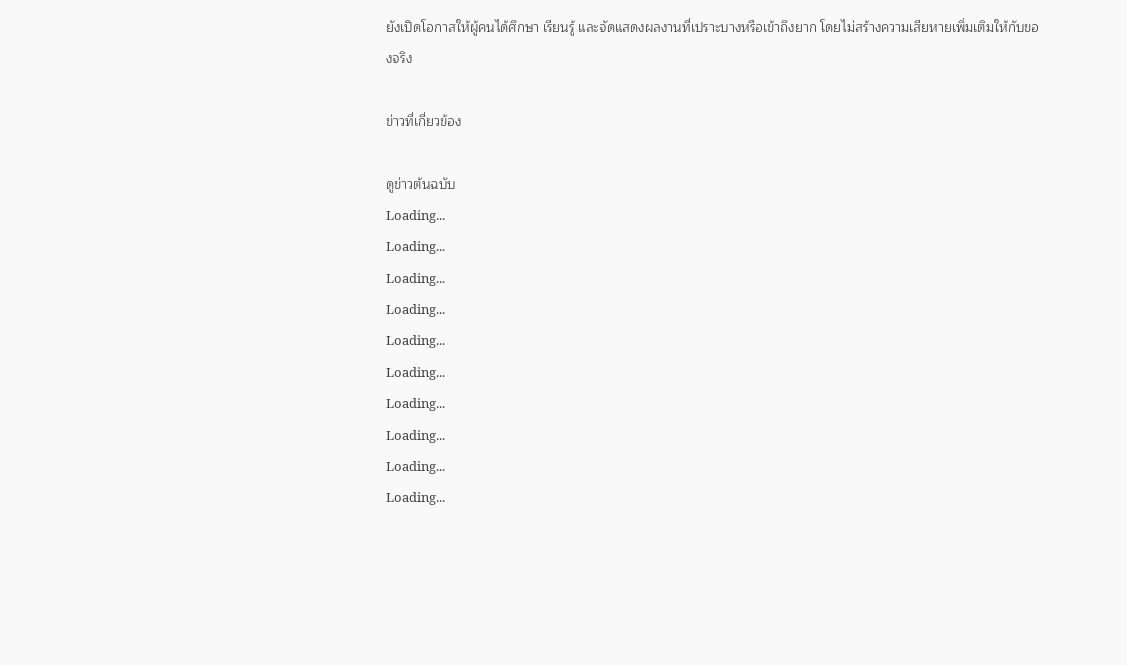ยังเปิดโอกาสให้ผู้คนได้ศึกษา เรียนรู้ และจัดแสดงผลงานที่เปราะบางหรือเข้าถึงยาก โดยไม่สร้างความเสียหายเพิ่มเติมให้กับของจริง

ข่าวที่เกี่ยวข้อง

ดูข่าวต้นฉบับ
Loading...
Loading...
Loading...
Loading...
Loading...
Loading...
Loading...
Loading...
Loading...
Loading...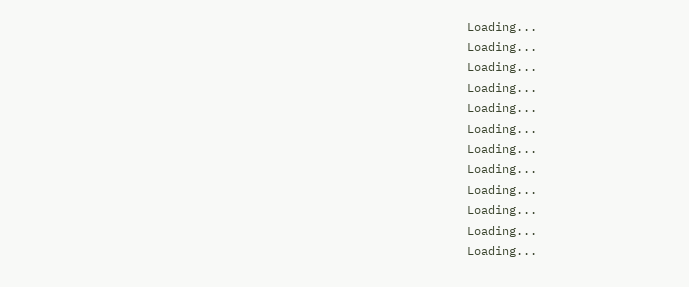Loading...
Loading...
Loading...
Loading...
Loading...
Loading...
Loading...
Loading...
Loading...
Loading...
Loading...
Loading...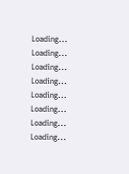Loading...
Loading...
Loading...
Loading...
Loading...
Loading...
Loading...
Loading...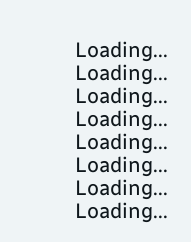Loading...
Loading...
Loading...
Loading...
Loading...
Loading...
Loading...
Loading...